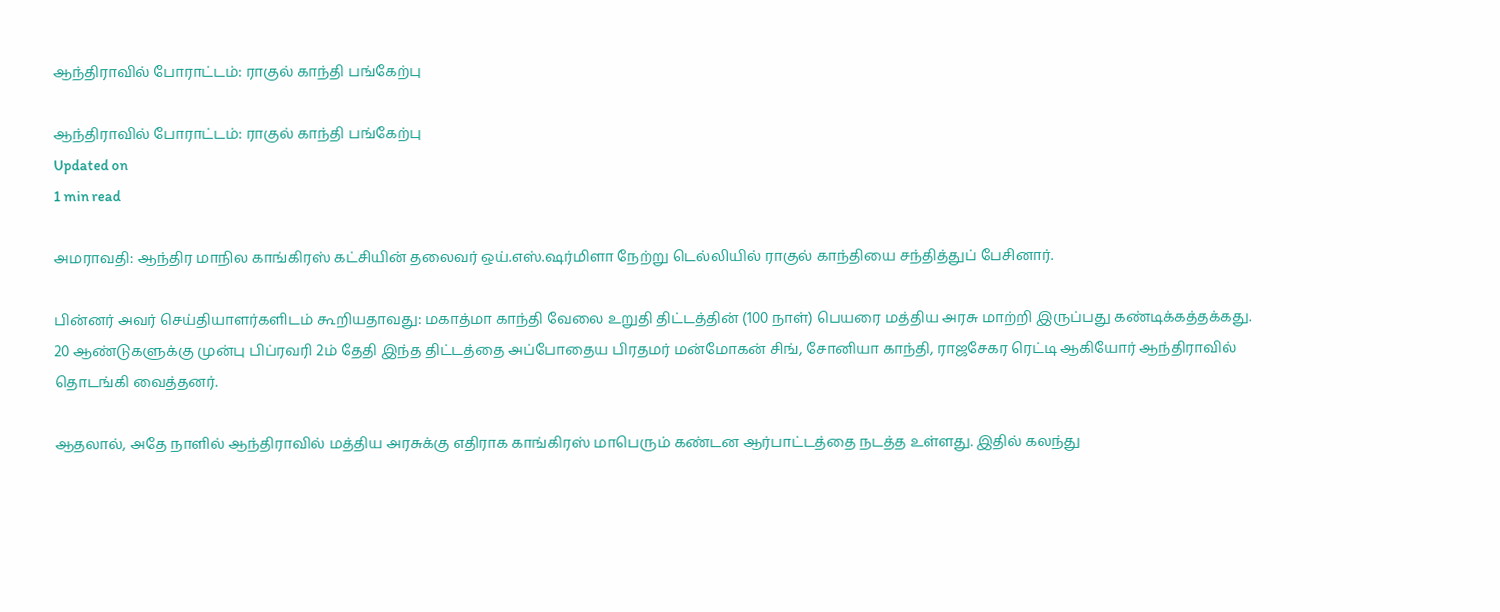ஆந்திராவில் போராட்டம்: ராகுல் காந்தி பங்கேற்பு

ஆந்திராவில் போராட்டம்: ராகுல் காந்தி பங்கேற்பு
Updated on
1 min read

அமராவதி: ஆந்திர மாநில காங்கிரஸ் கட்சியின் தலைவர் ஒய்.எஸ்.ஷர்மிளா நேற்று டெல்லியில் ராகுல் காந்தியை சந்தித்துப் பேசினார்.

பின்னர் அவர் செய்தியாளர்களிடம் கூறியதாவது: மகாத்மா காந்தி வேலை உறுதி திட்டத்தின் (100 நாள்) பெயரை மத்திய அரசு மாற்றி இருப்பது கண்டிக்கத்தக்கது. 20 ஆண்டுகளுக்கு முன்பு பிப்ரவரி 2ம் தேதி இந்த திட்டத்தை அப்போதைய பிரதமர் மன்மோகன் சிங், சோனியா காந்தி, ராஜசேகர ரெட்டி ஆகியோர் ஆந்திராவில் தொடங்கி வைத்தனர்.

ஆதலால், அதே நாளில் ஆந்திராவில் மத்திய அரசுக்கு எதிராக காங்கிரஸ் மாபெரும் கண்டன ஆர்பாட்டத்தை நடத்த உள்ளது. இதில் கலந்து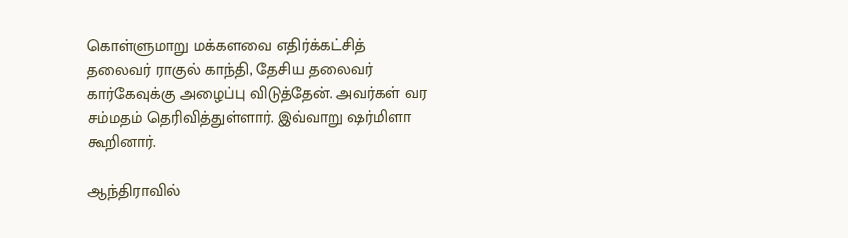கொள்ளுமாறு மக்களவை எதிர்க்கட்சித் தலைவர் ராகுல் காந்தி, தேசிய தலைவர் கார்கேவுக்கு அழைப்பு விடுத்தேன். அவர்கள் வர சம்மதம் தெரிவித்துள்ளார். இவ்வாறு ஷர்மிளா கூறினார்.

ஆந்திராவில்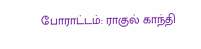போராட்டம்: ராகுல் காந்தி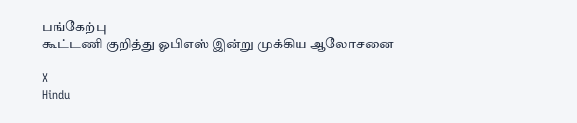பங்கேற்பு
கூட்டணி குறித்து ஓபிஎஸ் இன்று முக்கிய ஆலோசனை

X
Hindu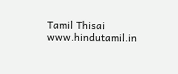Tamil Thisai
www.hindutamil.in